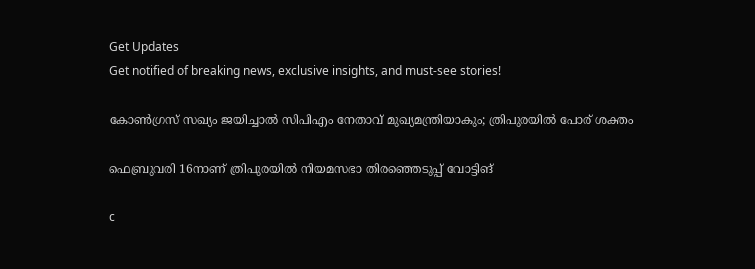Get Updates
Get notified of breaking news, exclusive insights, and must-see stories!

കോണ്‍ഗ്രസ് സഖ്യം ജയിച്ചാല്‍ സിപിഎം നേതാവ് മുഖ്യമന്ത്രിയാകും; ത്രിപുരയില്‍ പോര് ശക്തം

ഫെബ്രുവരി 16നാണ് ത്രിപുരയില്‍ നിയമസഭാ തിരഞ്ഞെടുപ്പ് വോട്ടിങ്‌

c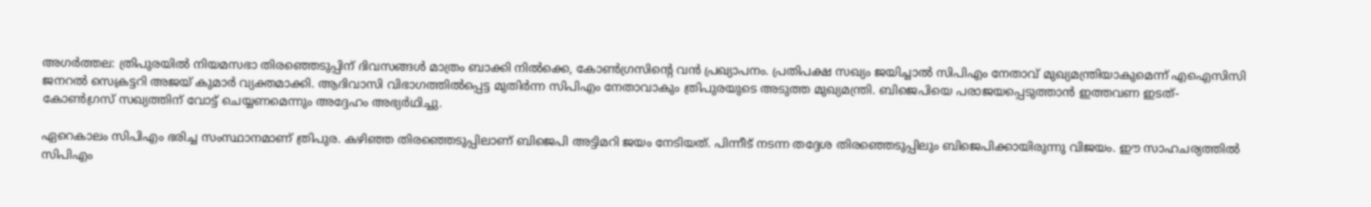അഗര്‍ത്തല: ത്രിപുരയില്‍ നിയമസഭാ തിരഞ്ഞെടുപ്പിന് ദിവസങ്ങള്‍ മാത്രം ബാക്കി നില്‍ക്കെ, കോണ്‍ഗ്രസിന്റെ വന്‍ പ്രഖ്യാപനം. പ്രതിപക്ഷ സഖ്യം ജയിച്ചാല്‍ സിപിഎം നേതാവ് മുഖ്യമന്ത്രിയാകുമെന്ന് എഐസിസി ജനറല്‍ സെക്രട്ടറി അജയ് കുമാര്‍ വ്യക്തമാക്കി. ആദിവാസി വിഭാഗത്തില്‍പ്പെട്ട മുതിര്‍ന്ന സിപിഎം നേതാവാകും ത്രിപുരയുടെ അടുത്ത മുഖ്യമന്ത്രി. ബിജെപിയെ പരാജയപ്പെടുത്താന്‍ ഇത്തവണ ഇടത്- കോണ്‍ഗ്രസ് സഖ്യത്തിന് വോട്ട് ചെയ്യണമെന്നും അദ്ദേഹം അഭ്യര്‍ഥിച്ചു.

ഏറെകാലം സിപിഎം ഭരിച്ച സംസ്ഥാനമാണ് ത്രിപുര. കഴിഞ്ഞ തിരഞ്ഞെടുപ്പിലാണ് ബിജെപി അട്ടിമറി ജയം നേടിയത്. പിന്നീട് നടന്ന തദ്ദേശ തിരഞ്ഞെടുപ്പിലും ബിജെപിക്കായിരുന്നു വിജയം. ഈ സാഹചര്യത്തില്‍ സിപിഎം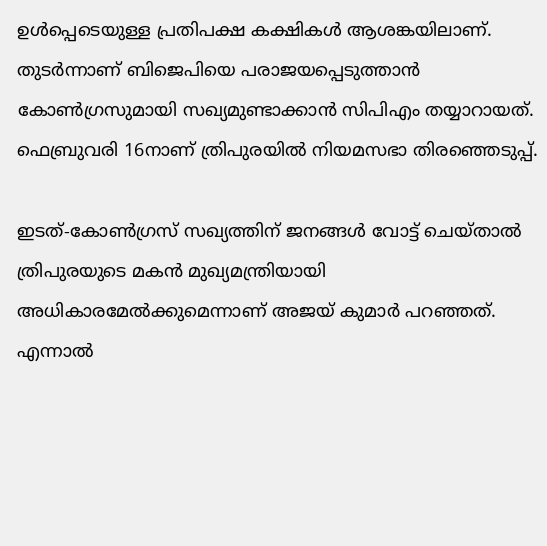ഉള്‍പ്പെടെയുള്ള പ്രതിപക്ഷ കക്ഷികള്‍ ആശങ്കയിലാണ്. തുടര്‍ന്നാണ് ബിജെപിയെ പരാജയപ്പെടുത്താന്‍ കോണ്‍ഗ്രസുമായി സഖ്യമുണ്ടാക്കാന്‍ സിപിഎം തയ്യാറായത്. ഫെബ്രുവരി 16നാണ് ത്രിപുരയില്‍ നിയമസഭാ തിരഞ്ഞെടുപ്പ്.

ഇടത്-കോണ്‍ഗ്രസ് സഖ്യത്തിന് ജനങ്ങള്‍ വോട്ട് ചെയ്താല്‍ ത്രിപുരയുടെ മകന്‍ മുഖ്യമന്ത്രിയായി അധികാരമേല്‍ക്കുമെന്നാണ് അജയ് കുമാര്‍ പറഞ്ഞത്. എന്നാല്‍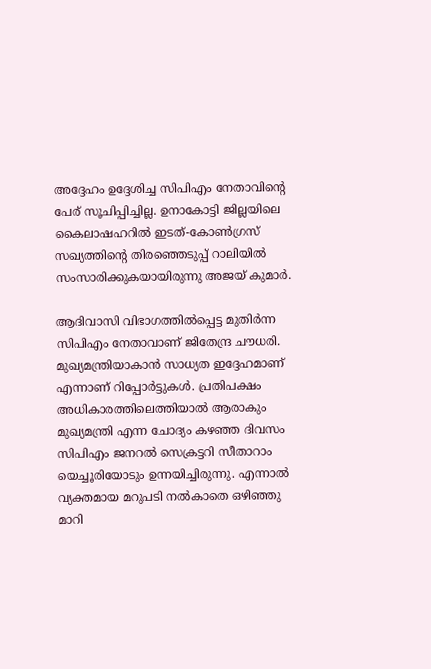അദ്ദേഹം ഉദ്ദേശിച്ച സിപിഎം നേതാവിന്റെ പേര് സൂചിപ്പിച്ചില്ല. ഉനാകോട്ടി ജില്ലയിലെ കൈലാഷഹറില്‍ ഇടത്-കോണ്‍ഗ്രസ് സഖ്യത്തിന്റെ തിരഞ്ഞെടുപ്പ് റാലിയില്‍ സംസാരിക്കുകയായിരുന്നു അജയ് കുമാര്‍.

ആദിവാസി വിഭാഗത്തില്‍പ്പെട്ട മുതിര്‍ന്ന സിപിഎം നേതാവാണ് ജിതേന്ദ്ര ചൗധരി. മുഖ്യമന്ത്രിയാകാന്‍ സാധ്യത ഇദ്ദേഹമാണ് എന്നാണ് റിപ്പോര്‍ട്ടുകള്‍. പ്രതിപക്ഷം അധികാരത്തിലെത്തിയാല്‍ ആരാകും മുഖ്യമന്ത്രി എന്ന ചോദ്യം കഴഞ്ഞ ദിവസം സിപിഎം ജനറല്‍ സെക്രട്ടറി സീതാറാം യെച്ചൂരിയോടും ഉന്നയിച്ചിരുന്നു. എന്നാല്‍ വ്യക്തമായ മറുപടി നല്‍കാതെ ഒഴിഞ്ഞു മാറി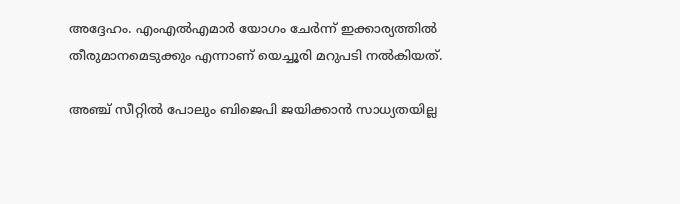അദ്ദേഹം. എംഎല്‍എമാര്‍ യോഗം ചേര്‍ന്ന് ഇക്കാര്യത്തില്‍ തീരുമാനമെടുക്കും എന്നാണ് യെച്ചൂരി മറുപടി നല്‍കിയത്.

അഞ്ച് സീറ്റില്‍ പോലും ബിജെപി ജയിക്കാന്‍ സാധ്യതയില്ല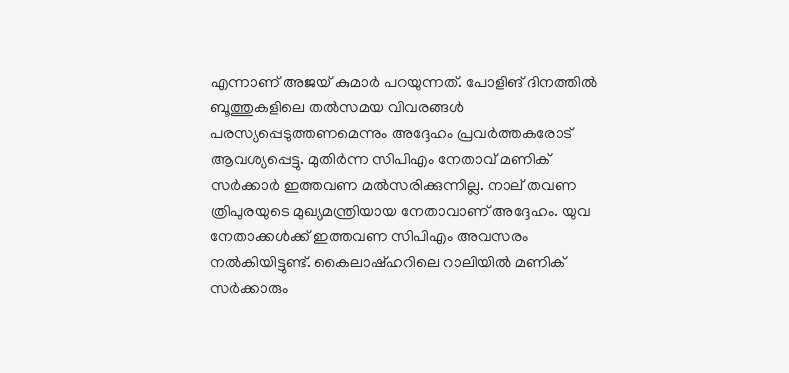എന്നാണ് അജയ് കുമാര്‍ പറയുന്നത്. പോളിങ് ദിനത്തില്‍ ബൂത്തുകളിലെ തല്‍സമയ വിവരങ്ങള്‍ പരസ്യപ്പെടുത്തണമെന്നും അദ്ദേഹം പ്രവര്‍ത്തകരോട് ആവശ്യപ്പെട്ടു. മുതിര്‍ന്ന സിപിഎം നേതാവ് മണിക് സര്‍ക്കാര്‍ ഇത്തവണ മല്‍സരിക്കുന്നില്ല. നാല് തവണ ത്രിപുരയുടെ മുഖ്യമന്ത്രിയായ നേതാവാണ് അദ്ദേഹം. യുവ നേതാക്കള്‍ക്ക് ഇത്തവണ സിപിഎം അവസരം നല്‍കിയിട്ടുണ്ട്. കൈലാഷ്ഹറിലെ റാലിയില്‍ മണിക് സര്‍ക്കാരും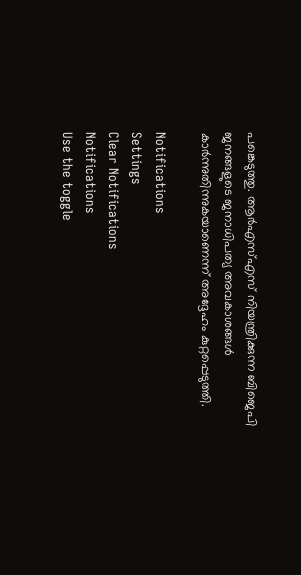പങ്കെടുത്തു. ആര്‍എസ്എസ് നിയന്ത്രിക്കുന്ന ബിജെപി ജനങ്ങളുടെ ജനാധിപത്യ അവകാശങ്ങള്‍ കാര്‍ന്നുതിന്നുകയാണെന്ന് അദ്ദേഹം കുറ്റപ്പെടുത്തി.

Notifications
Settings
Clear Notifications
Notifications
Use the toggle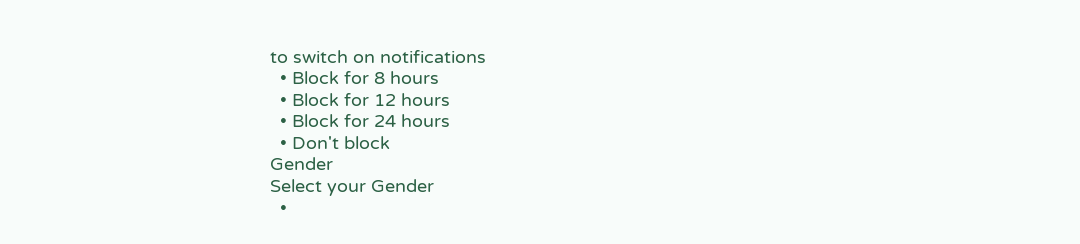to switch on notifications
  • Block for 8 hours
  • Block for 12 hours
  • Block for 24 hours
  • Don't block
Gender
Select your Gender
  •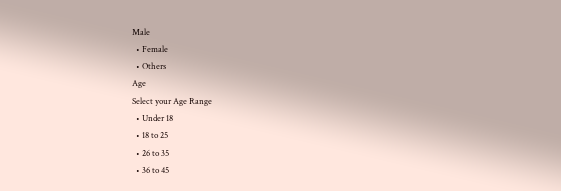Male
  • Female
  • Others
Age
Select your Age Range
  • Under 18
  • 18 to 25
  • 26 to 35
  • 36 to 45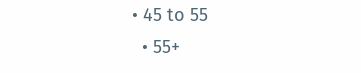• 45 to 55
  • 55+